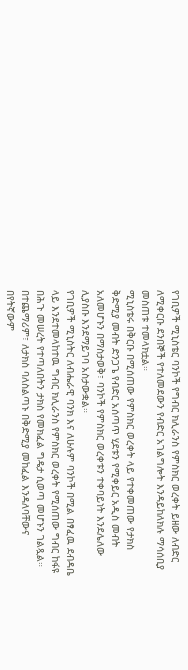የገቢዎች ሚኒስቴር ባንኮች የግብር ክሊራንስ የምስክር ወረቀት ይዘው ለብድር ለሚቀርቡ ደንበኞች የተለመደውን የብድር አገልግሎት እንዳይከለክሉ ማሳሰቢያ መስጠቱ ተመላክቷል።
ሚኒስቴሩ በቅርቡ በሚሰጠው የምስክር ወረቀት ላይ የተቀመጠው የታክስ ቅድሚያ መብት ድንጋጌ የብድር አሰጣጥ ሂደቱን የሚቀይር አዲስ መብት አለመሆኑን በማስታወቅ፣ ባንኮች የምስክር ወረቀቱን ተቀባይነት እንደሌለው ሊያስቡ እንደማይገባ አስታውቋል።
የገቢዎች ሚኒስትር ለብሔራዊ ባንክ እና ለሁሉም ባንኮች በሚል በፃፈዉ ደብዳቤ ላይ እንደተመላከተዉ ግብር ክሊራንስ የምስክር ወረቀት የሚሰጠው ግብር ከፋዩ በሕጉ መሠረት የተጣለበትን ታክስ የመክፈል ግዴታ ሲወጣ መሆኑን ገልጿል።
በተጨማሪም፣ ለታክስ ባለስልጣኑ በቅድሚያ መከፈል እንዳለባቸውና በየትኛውም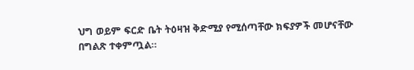ህግ ወይም ፍርድ ቤት ትዕዛዝ ቅድሚያ የሚሰጣቸው ክፍያዎች መሆናቸው በግልጽ ተቀምጧል።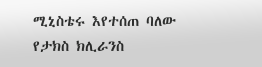ሚኒስቴሩ እየተሰጠ ባለው የታክስ ክሊራንስ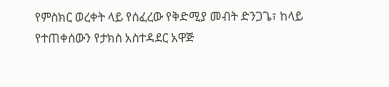የምስክር ወረቀት ላይ የሰፈረው የቅድሚያ መብት ድንጋጌ፣ ከላይ የተጠቀሰውን የታክስ አስተዳደር አዋጅ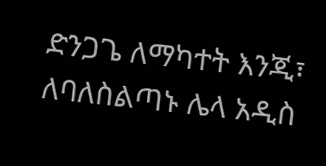ድንጋጌ ለማካተት እንጂ፣ ለባለስልጣኑ ሌላ አዲስ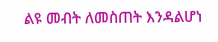ልዩ መብት ለመስጠት እንዳልሆነ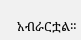አብራርቷል።